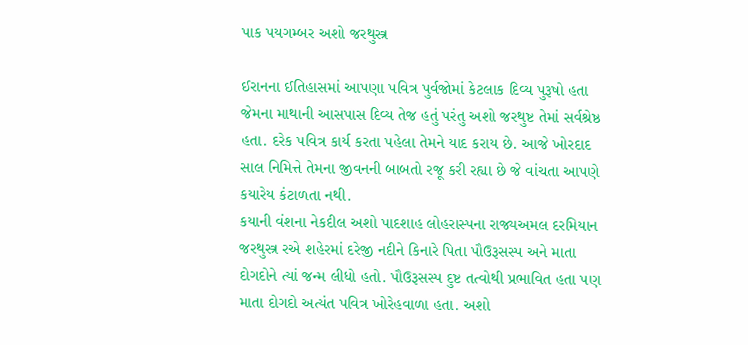પાક પયગમ્બર અશો જરથુસ્ત્ર

ઈરાનના ઈતિહાસમાં આપણા પવિત્ર પુર્વજોમાં કેટલાક દિવ્ય પુરૂષો હતા જેમના માથાની આસપાસ દિવ્ય તેજ હતું પરંતુ અશો જરથુષ્ટ તેમાં સર્વશ્રેષ્ઠ હતા. દરેક પવિત્ર કાર્ય કરતા પહેલા તેમને યાદ કરાય છે. આજે ખોરદાદ સાલ નિમિત્તે તેમના જીવનની બાબતો રજૂ કરી રહ્યા છે જે વાંચતા આપણે કયારેય કંટાળતા નથી.
કયાની વંશના નેકદીલ અશો પાદશાહ લોહરાસ્પના રાજ્યઅમલ દરમિયાન જરથુસ્ત્ર રએ શહેરમાં દરેજી નદીને કિનારે પિતા પૌઉરૂસસ્પ અને માતા દોગદોને ત્યાં જન્મ લીધો હતો. પૌઉરૂસસ્પ દુષ્ટ તત્વોથી પ્રભાવિત હતા પણ માતા દોગદો અત્યંત પવિત્ર ખોરેહવાળા હતા. અશો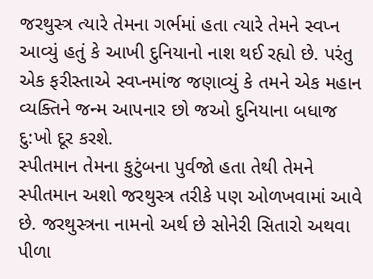જરથુસ્ત્ર ત્યારે તેમના ગર્ભમાં હતા ત્યારે તેમને સ્વપ્ન આવ્યું હતું કે આખી દુનિયાનો નાશ થઈ રહ્યો છે. પરંતુ એક ફરીસ્તાએ સ્વપ્નમાંજ જણાવ્યું કે તમને એક મહાન વ્યક્તિને જન્મ આપનાર છો જઓ દુનિયાના બધાજ દુ:ખો દૂર કરશે.
સ્પીતમાન તેમના કુટુંબના પુર્વજો હતા તેથી તેમને સ્પીતમાન અશો જરથુસ્ત્ર તરીકે પણ ઓળખવામાં આવે છે. જરથુસ્ત્રના નામનો અર્થ છે સોનેરી સિતારો અથવા પીળા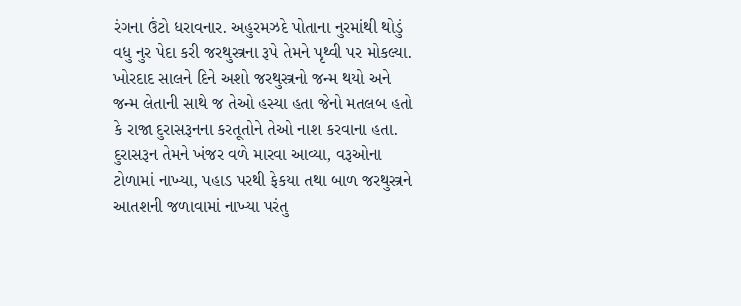રંગના ઉંટો ધરાવનાર. અહુરમઝદે પોતાના નુરમાંથી થોડું વધુ નુર પેદા કરી જરથુસ્ત્રના રૂપે તેમને પૃથ્વી પર મોકલ્યા.
ખોરદાદ સાલને દિને અશો જરથુસ્ત્રનો જન્મ થયો અને જન્મ લેતાની સાથે જ તેઓ હસ્યા હતા જેનો મતલબ હતો કે રાજા દુરાસરૂનના કરતૂતોને તેઓ નાશ કરવાના હતા. દુરાસરૂન તેમને ખંજર વળે મારવા આવ્યા, વરૂઓના ટોળામાં નાખ્યા, પહાડ પરથી ફેકયા તથા બાળ જરથુસ્ત્રને આતશની જળાવામાં નાખ્યા પરંતુ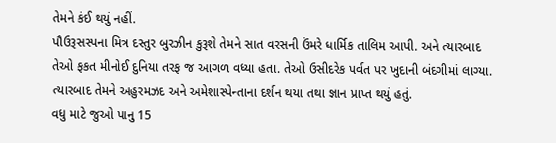તેમને કંઈ થયું નહીં.
પૌઉરૂસસ્પના મિત્ર દસ્તુર બુરઝીન કુરૂશે તેમને સાત વરસની ઉંમરે ધાર્મિક તાલિમ આપી. અને ત્યારબાદ તેઓ ફકત મીનોઈ દુનિયા તરફ જ આગળ વધ્યા હતા. તેઓ ઉસીદરેક પર્વત પર ખુદાની બંદગીમાં લાગ્યા. ત્યારબાદ તેમને અહુરમઝદ અને અમેશાસ્પેન્તાના દર્શન થયા તથા જ્ઞાન પ્રાપ્ત થયું હતું.
વધુ માટે જુઓ પાનુ 15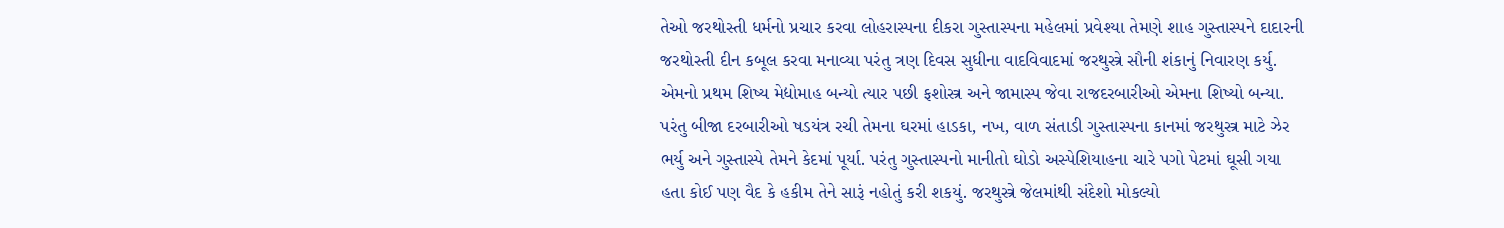તેઓ જરથોસ્તી ધર્મનો પ્રચાર કરવા લોહરાસ્પના દીકરા ગુસ્તાસ્પના મહેલમાં પ્રવેશ્યા તેમણે શાહ ગુસ્તાસ્પને દાદારની જરથોસ્તી દીન કબૂલ કરવા મનાવ્યા પરંતુ ત્રણ દિવસ સુધીના વાદવિવાદમાં જરથુસ્ત્રે સૌની શંકાનું નિવારણ કર્યુ. એમનો પ્રથમ શિષ્ય મેદ્યોમાહ બન્યો ત્યાર પછી ફશોસ્ત્ર અને જામાસ્પ જેવા રાજદરબારીઓ એમના શિષ્યો બન્યા. પરંતુ બીજા દરબારીઓ ષડયંત્ર રચી તેમના ઘરમાં હાડકા, નખ, વાળ સંતાડી ગુસ્તાસ્પના કાનમાં જરથુસ્ત્ર માટે ઝેર ભર્યુ અને ગુસ્તાસ્પે તેમને કેદમાં પૂર્યા. પરંતુ ગુસ્તાસ્પનો માનીતો ઘોડો અસ્પેશિયાહના ચારે પગો પેટમાં ઘૂસી ગયા હતા કોઈ પણ વૈદ કે હકીમ તેને સારૂં નહોતું કરી શકયું. જરથુસ્ત્રે જેલમાંથી સંદેશો મોકલ્યો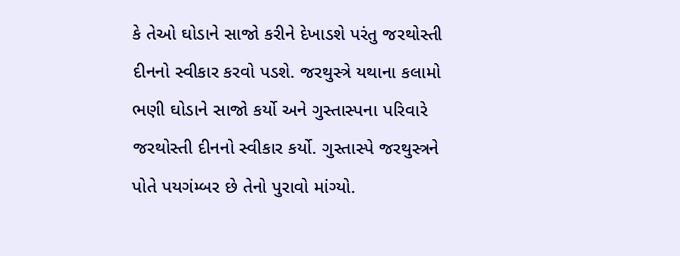કે તેઓ ઘોડાને સાજો કરીને દેખાડશે પરંતુ જરથોસ્તી દીનનો સ્વીકાર કરવો પડશે. જરથુસ્ત્રે યથાના કલામો ભણી ઘોડાને સાજો કર્યો અને ગુસ્તાસ્પના પરિવારે જરથોસ્તી દીનનો સ્વીકાર કર્યો. ગુસ્તાસ્પે જરથુસ્ત્રને પોતે પયગંમ્બર છે તેનો પુરાવો માંગ્યો.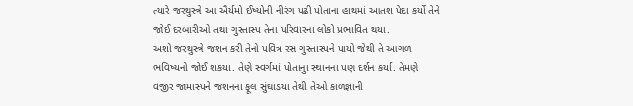ત્યારે જરથુસ્ત્રે આ ઐર્યમો ઈષ્યોની નીરંગ પઢી પોતાના હાથમાં આતશ પેદા કર્યો તેને જોઈ દરબારીઓ તથા ગુસ્તાસ્પ તેના પરિવારના લોકો પ્રભાવિત થયા.
અશો જરથુસ્ત્રે જશન કરી તેનો પવિત્ર રસ ગુસ્તાસ્પને પાયો જેથી તે આગળ ભવિષ્યનો જોઈ શકયા. તેણે સ્વર્ગમાં પોતાનુા સ્થાનના પણ દર્શન કર્યા. તેમણે વજીર જામાસ્પને જશનના ફૂલ સુંઘાડયા તેથી તેઓ કાળજ્ઞાની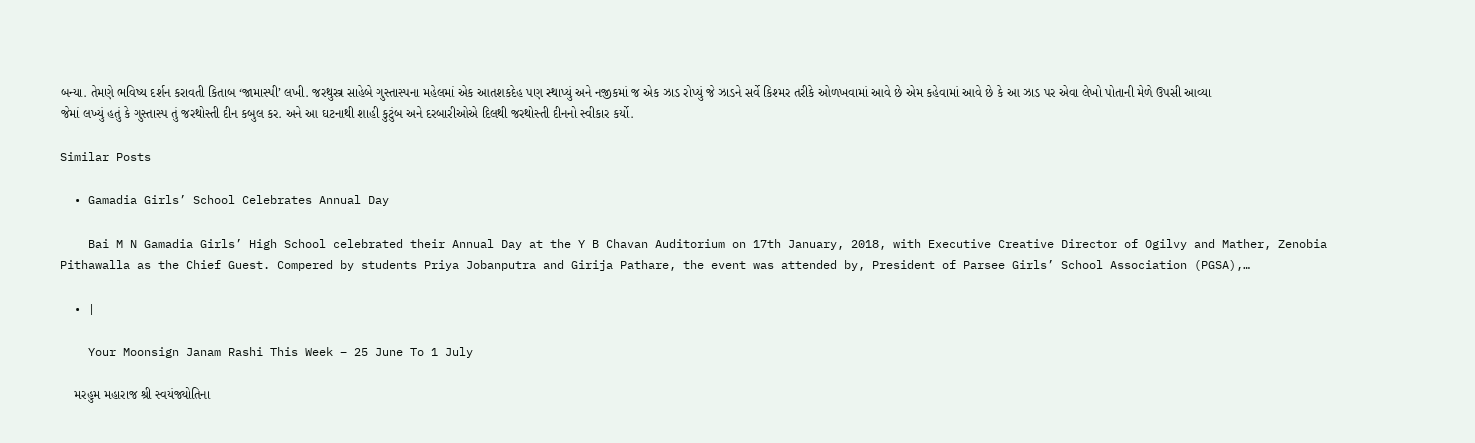બન્યા. તેમણે ભવિષ્ય દર્શન કરાવતી કિતાબ ‘જામાસ્પી’ લખી. જરથુસ્ત્ર સાહેબે ગુસ્તાસ્પના મહેલમાં એક આતશકદેહ પણ સ્થાપ્યું અને નજીકમાં જ એક ઝાડ રોપ્યું જે ઝાડને સર્વે કિશ્મર તરીકે ઓળખવામાં આવે છે એમ કહેવામાં આવે છે કે આ ઝાડ પર એવા લેખો પોતાની મેળે ઉપસી આવ્યા જેમાં લખ્યું હતું કે ગુસ્તાસ્પ તું જરથોસ્તી દીન કબુલ કર. અને આ ઘટનાથી શાહી કુટુંબ અને દરબારીઓએ દિલથી જરથોસ્તી દીનનો સ્વીકાર કર્યો.

Similar Posts

  • Gamadia Girls’ School Celebrates Annual Day

    Bai M N Gamadia Girls’ High School celebrated their Annual Day at the Y B Chavan Auditorium on 17th January, 2018, with Executive Creative Director of Ogilvy and Mather, Zenobia Pithawalla as the Chief Guest. Compered by students Priya Jobanputra and Girija Pathare, the event was attended by, President of Parsee Girls’ School Association (PGSA),…

  • |

    Your Moonsign Janam Rashi This Week – 25 June To 1 July

    મરહુમ મહારાજ શ્રી સ્વયંજ્યોતિના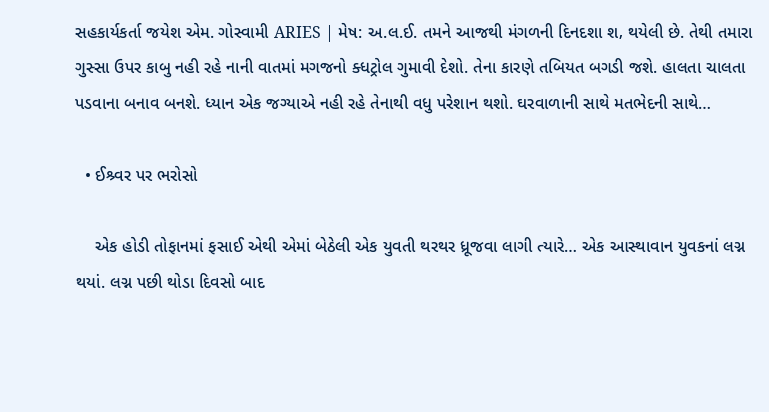સહકાર્યકર્તા જયેશ એમ. ગોસ્વામી ARIES | મેષ: અ.લ.ઈ. તમને આજથી મંગળની દિનદશા શ‚ થયેલી છે. તેથી તમારા ગુસ્સા ઉપર કાબુ નહી રહે નાની વાતમાં મગજનો ક્ધટ્રોલ ગુમાવી દેશો. તેના કારણે તબિયત બગડી જશે. હાલતા ચાલતા પડવાના બનાવ બનશે. ધ્યાન એક જગ્યાએ નહી રહે તેનાથી વધુ પરેશાન થશો. ઘરવાળાની સાથે મતભેદની સાથે…

  • ઈશ્ર્વર પર ભરોસો

    એક હોડી તોફાનમાં ફસાઈ એથી એમાં બેઠેલી એક યુવતી થરથર ધ્રૂજવા લાગી ત્યારે… એક આસ્થાવાન યુવકનાં લગ્ન થયાં. લગ્ન પછી થોડા દિવસો બાદ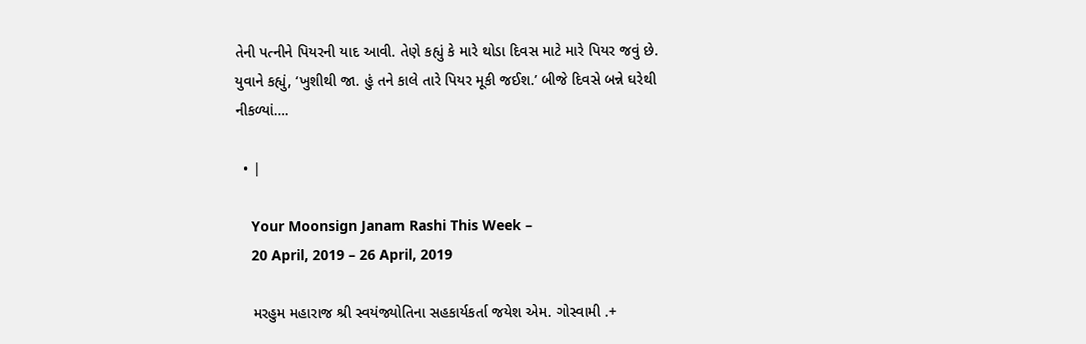તેની પત્નીને પિયરની યાદ આવી. તેણે કહ્યું કે મારે થોડા દિવસ માટે મારે પિયર જવું છે. યુવાને કહ્યું, ‘ખુશીથી જા. હું તને કાલે તારે પિયર મૂકી જઈશ.’ બીજે દિવસે બન્ને ઘરેથી નીકળ્યાં….

  • |

    Your Moonsign Janam Rashi This Week –
    20 April, 2019 – 26 April, 2019

    મરહુમ મહારાજ શ્રી સ્વયંજ્યોતિના સહકાર્યકર્તા જયેશ એમ. ગોસ્વામી .+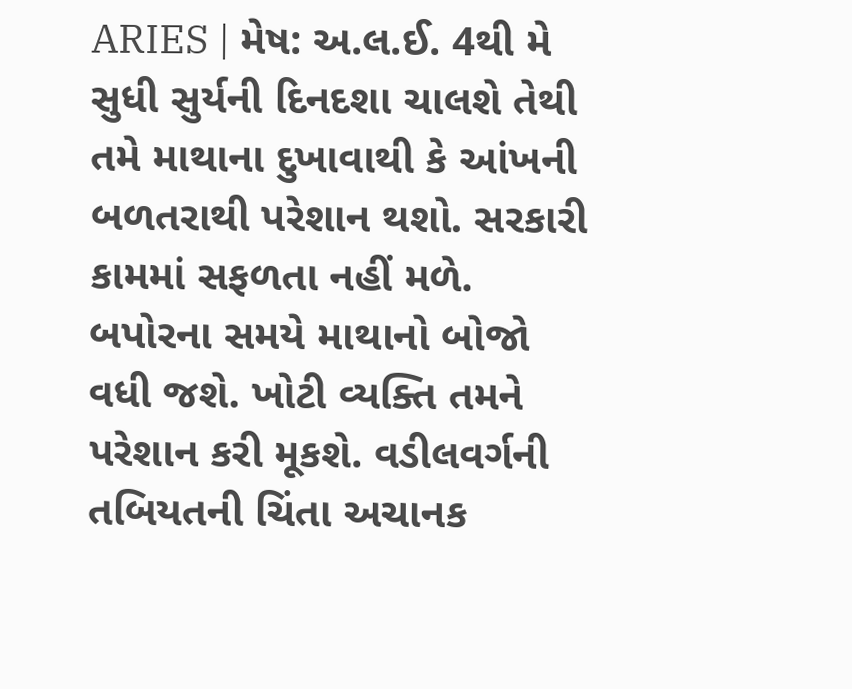ARIES | મેષ: અ.લ.ઈ. 4થી મે સુધી સુર્યની દિનદશા ચાલશે તેથી તમે માથાના દુખાવાથી કે આંખની બળતરાથી પરેશાન થશો. સરકારી કામમાં સફળતા નહીં મળે. બપોરના સમયે માથાનો બોજો વધી જશે. ખોટી વ્યક્તિ તમને પરેશાન કરી મૂકશે. વડીલવર્ગની તબિયતની ચિંતા અચાનક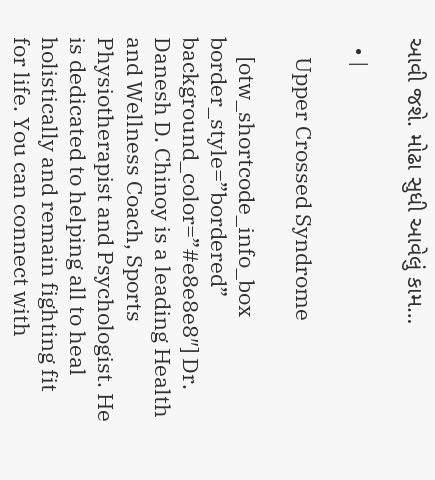આવી જશે. મોઢા સુધી આવેલું કામ…

  • |

    Upper Crossed Syndrome

    [otw_shortcode_info_box border_style=”bordered” background_color=”#e8e8e8″] Dr. Danesh D. Chinoy is a leading Health and Wellness Coach, Sports Physiotherapist and Psychologist. He is dedicated to helping all to heal holistically and remain fighting fit for life. You can connect with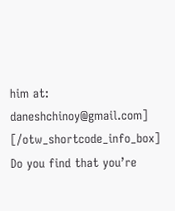him at: daneshchinoy@gmail.com] [/otw_shortcode_info_box] Do you find that you’re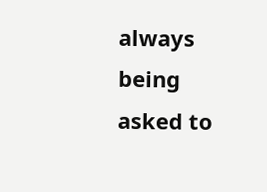always being asked to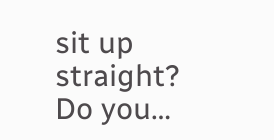sit up straight? Do you…